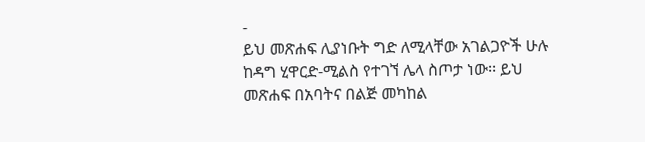-
ይህ መጽሐፍ ሊያነቡት ግድ ለሚላቸው አገልጋዮች ሁሉ ከዳግ ሂዋርድ-ሚልስ የተገኘ ሌላ ስጦታ ነው፡፡ ይህ መጽሐፍ በአባትና በልጅ መካከል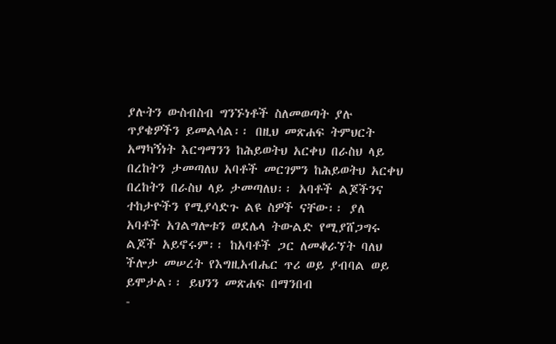ያሉትን ውስብስብ ግንኙነቶች ስለመወጣት ያሉ ጥያቄዎችን ይመልሳል፡፡ በዚህ መጽሐፍ ትምህርት አማካኝነት እርግማንን ከሕይወትህ አርቀህ በራስህ ላይ በረከትን ታመጣለህ አባቶች መርገምን ከሕይወትህ አርቀህ በረከትን በራስህ ላይ ታመጣለህ፡፡ አባቶች ልጆችንና ተከታዮችን የሚያሳድጉ ልዩ ስዎች ናቸው፡፡ ያለ አባቶች አገልግሎቱን ወደሌላ ትውልድ የሚያሸጋግሩ ልጆች አይኖሩም፡፡ ከአባቶች ጋር ለመቆራኘት ባለህ ችሎታ መሠረት የእግዚአብሔር ጥሪ ወይ ያብባል ወይ ይሞታል፡፡ ይህንን መጽሐፍ በማንበብ
-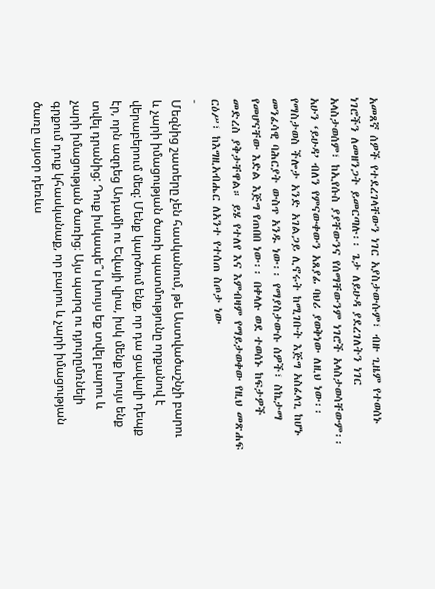አመጸኛ ሰዎች የተደረገላቸውን ነገር አያስታውሱም፣ ብዙ ጊዜም የተወሰኑ ነገሮችን ለመዘንጋት ይመርጣሉ፡፡ ጌታ ለይሁዳ ያደረገለትን ነገር አላስታወሰም፣ ከኢየሱስ ያያቸውንና የሰማቸውንም ነገሮች አላስታወሳቸውም፡፡ አሁን ‘ይሁዳ’ ብለን የምናውቀውን አጸያፊ ባህሪ ያወቅነው ለዚህ ነው፡፡ የማስታወስ ችሎታ አንድ አገልጋይ ሊኖሩት ከሚገቡት እጅግ አስፈላጊ ከሆኑ መንፈሳዊ ባሕርያት ውስጥ አንዱ ነው፡፡ የማያስታውሱ ሰዎች፣ ስኬታማ የመሆናቸው እድል እጅግ የጠበበ ነው፡፡ በቀላሉ ወደ ተወሰኑ ከፍታዎች መድረስ ያቅታቸዋል። ይሄ የተለየ እና እምብዛም የማይታወቀው የዚህ መጽሐፍ ርዕሥ፣ ከእግዚአብሔር ለአንተ የተሰጠ ስጦታ ነው
-
Մեզնից շատերը չեն հասկանում, թե Աստվածաշնչի բարու և չարի իմացության ծառի պատմությունը որքանով է վերաբերում մեզ: Մենք կարծում ենք, որ դա ցավալի դեպք էր, որն ազդեց Ադամի ու Եվայի վրա, իսկ մենք խույս ենք տվել դրանից: Դուք իսկապե՞ս խույս եք տվել բարու և չարի իմացության ծառից։ Այս պարզ ու դյուրըմռնելի գրքում դուք կհասկանաք, որ բարու և չարի իմացության ծառը այսօր դեռևս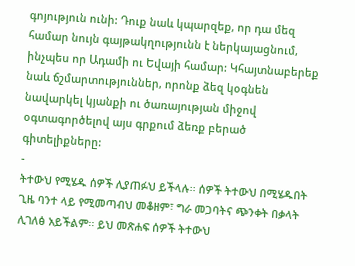գոյություն ունի: Դուք նաև կպարզեք, որ դա մեզ համար նույն գայթակղությունն է ներկայացնում, ինչպես որ Ադամի ու Եվայի համար: Կհայտնաբերեք նաև ճշմարտություններ, որոնք ձեզ կօգնեն նավարկել կյանքի ու ծառայության միջով օգտագործելով այս գրքում ձեռք բերած գիտելիքները:
-
ትተውህ የሚሄዱ ሰዎች ሊያጠፉህ ይችላሉ፡፡ ሰዎች ትተውህ በሚሄዱበት ጊዜ ባንተ ላይ የሚመጣብህ መቆዘም፣ ግራ መጋባትና ጭንቀት በቃላት ሊገለፅ አይችልም፡፡ ይህ መጽሐፍ ሰዎች ትተውህ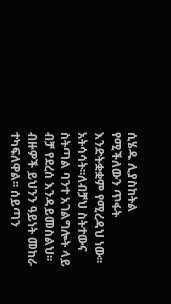ሲሄዱ ሊያስከትል የሚችለውን ጥፋት እንድትቋቋም የሚረዳህ ነው፡፡ አትሳሳት፡፡ለብቻህ ስትተውና ስትጣል ባንተ አገልግሎት ላይ ብቻ የደረሰ እንዳይመስልህ፡፡ ብዙዎች ይህንን ዓይነት መከራ ተካፍለዋል፡፡ ሰይጣን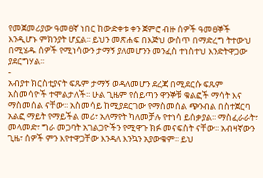የመጀመሪያው ዓመፀኛ ነበር ከውድቀቱ ቀን ጀምሮ ብዙ ሰዎች ዓመፀኞች እንዲሆኑ ምክንያት ሆኗል፡፡ ይህን መጽሐፍ በእጅህ ውስጥ በማድረግ ትተውህ በሚሄዱ ሰዎች የሚነሳውን ታማኝ ያለመሆንን መንፈስ ተነስተህ እንድትዋጋው ያደርግሃል፡፡
-
አብያተ ክርስቲያናት ፍጹም ታማኝ ወዳለመሆን ደረጃ በሚደርሱ ፍጹም አስመሳዮች ተሞልታለች፡፡ ሁል ጊዜም የሰይጣን ዋንኞቹ ቁልፎች ማሳት እና ማስመሰል ናቸው፡፡ አስመሳይ ከሚያደርገው የማስመሰል ጭንብል በስተጀርባ አልፎ ማይት የማይችል መሪ፣ አለማየት ካለመቻሉ የተነሳ ይሰቃያል፡፡ ማስፈራራት፣ መላመድ፣ ግራ መጋባት አገልጋዮችን የሚዋጉ ክፉ መናፍስት ናቸው፡፡ አብዛኛውን ጊዜ፣ ሰዎች ምን እየተዋጋቸው እንዳለ እንኳን አያውቁም፡፡ ይህ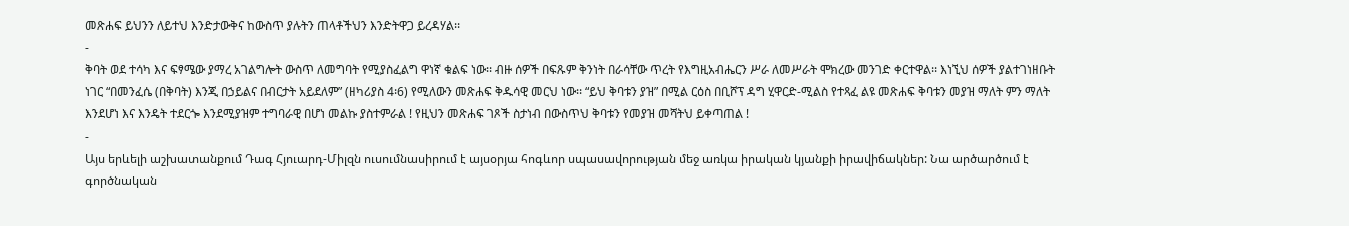መጽሐፍ ይህንን ለይተህ እንድታውቅና ከውስጥ ያሉትን ጠላቶችህን እንድትዋጋ ይረዳሃል፡፡
-
ቅባት ወደ ተሳካ እና ፍፃሜው ያማረ አገልግሎት ውስጥ ለመግባት የሚያስፈልግ ዋነኛ ቁልፍ ነው፡፡ ብዙ ሰዎች በፍጹም ቅንነት በራሳቸው ጥረት የእግዚአብሔርን ሥራ ለመሥራት ሞክረው መንገድ ቀርተዋል፡፡ እነኚህ ሰዎች ያልተገነዘቡት ነገር “በመንፈሴ (በቅባት) እንጂ በኃይልና በብርታት አይደለም” (ዘካሪያስ 4፡6) የሚለውን መጽሐፍ ቅዱሳዊ መርህ ነው፡፡ “ይህ ቅባቱን ያዝ” በሚል ርዕስ በቢሾፕ ዳግ ሂዋርድ-ሚልስ የተጻፈ ልዩ መጽሐፍ ቅባቱን መያዝ ማለት ምን ማለት እንደሆነ እና እንዴት ተደርጐ እንደሚያዝም ተግባራዊ በሆነ መልኩ ያስተምራል ! የዚህን መጽሐፍ ገጾች ስታነብ በውስጥህ ቅባቱን የመያዝ መሻትህ ይቀጣጠል !
-
Այս երևելի աշխատանքում Դագ Հյուարդ-Միլզն ուսումնասիրում է այսօրյա հոգևոր սպասավորության մեջ առկա իրական կյանքի իրավիճակներ: Նա արծարծում է գործնական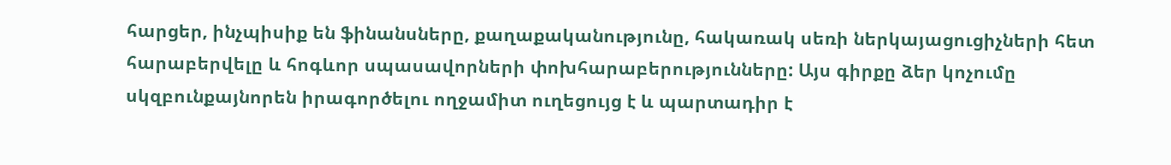հարցեր, ինչպիսիք են ֆինանսները, քաղաքականությունը, հակառակ սեռի ներկայացուցիչների հետ հարաբերվելը և հոգևոր սպասավորների փոխհարաբերությունները: Այս գիրքը ձեր կոչումը սկզբունքայնորեն իրագործելու ողջամիտ ուղեցույց է և պարտադիր է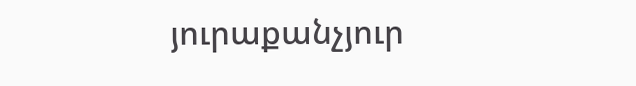յուրաքանչյուր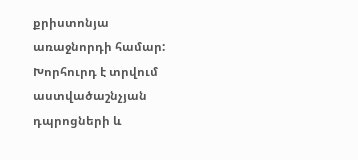քրիստոնյա առաջնորդի համար: Խորհուրդ է տրվում աստվածաշնչյան դպրոցների և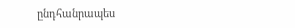ընդհանրապես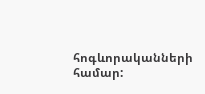հոգևորականների համար: